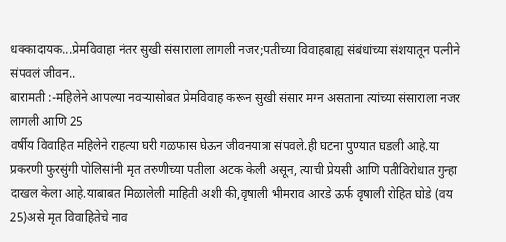धक्कादायक...प्रेमविवाहा नंतर सुखी संसाराला लागली नजर;पतीच्या विवाहबाह्य संबंधांच्या संशयातून पत्नीने संपवलं जीवन..
बारामती :-महिलेने आपल्या नवऱ्यासोबत प्रेमविवाह करून सुखी संसार मग्न असताना त्यांच्या संसाराला नजर लागली आणि 25
वर्षीय विवाहित महिलेने राहत्या घरी गळफास घेऊन जीवनयात्रा संपवले.ही घटना पुण्यात घडली आहे.या प्रकरणी फुरसुंगी पोलिसांनी मृत तरुणीच्या पतीला अटक केली असून, त्याची प्रेयसी आणि पतीविरोधात गुन्हा दाखल केला आहे.याबाबत मिळालेली माहिती अशी की,वृषाली भीमराव आरडे ऊर्फ वृषाली रोहित घोडे (वय 25)असे मृत विवाहितेचे नाव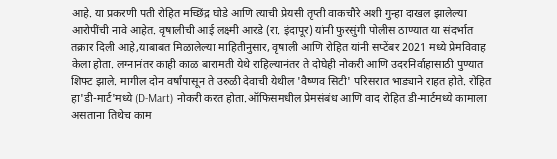आहे. या प्रकरणी पती रोहित मच्छिंद्र घोडे आणि त्याची प्रेयसी तृप्ती वाकचौरे अशी गुन्हा दाखल झालेल्या आरोपींची नावे आहेत. वृषालीची आई लक्ष्मी आरडे (रा. इंदापूर) यांनी फुरसुंगी पोलीस ठाण्यात या संदर्भात तक्रार दिली आहे,याबाबत मिळालेल्या माहितीनुसार, वृषाली आणि रोहित यांनी सप्टेंबर 2021 मध्ये प्रेमविवाह केला होता. लग्नानंतर काही काळ बारामती येथे राहिल्यानंतर ते दोघेही नोकरी आणि उदरनिर्वाहासाठी पुण्यात शिफ्ट झाले. मागील दोन वर्षांपासून ते उरुळी देवाची येथील 'वैष्णव सिटी' परिसरात भाड्याने राहत होते. रोहित हा'डी-मार्ट'मध्ये (D-Mart) नोकरी करत होता.ऑफिसमधील प्रेमसंबंध आणि वाद रोहित डी-मार्टमध्ये कामाला असताना तिथेच काम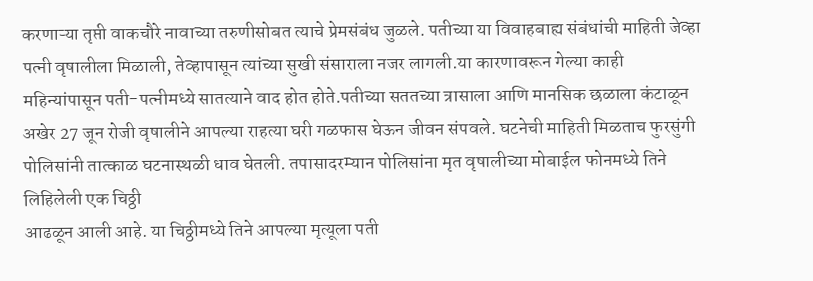करणाऱ्या तृप्ती वाकचौरे नावाच्या तरुणीसोबत त्याचे प्रेमसंबंध जुळले. पतीच्या या विवाहबाह्य संबंधांची माहिती जेव्हा पत्नी वृषालीला मिळाली, तेव्हापासून त्यांच्या सुखी संसाराला नजर लागली.या कारणावरून गेल्या काही महिन्यांपासून पती-पत्नीमध्ये सातत्याने वाद होत होते.पतीच्या सततच्या त्रासाला आणि मानसिक छळाला कंटाळून अखेर 27 जून रोजी वृषालीने आपल्या राहत्या घरी गळफास घेऊन जीवन संपवले. घटनेची माहिती मिळताच फुरसुंगी पोलिसांनी तात्काळ घटनास्थळी धाव घेतली. तपासादरम्यान पोलिसांना मृत वृषालीच्या मोबाईल फोनमध्ये तिने लिहिलेली एक चिठ्ठी
आढळून आली आहे. या चिठ्ठीमध्ये तिने आपल्या मृत्यूला पती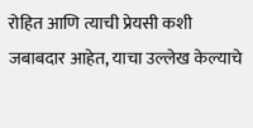रोहित आणि त्याची प्रेयसी कशी जबाबदार आहेत, याचा उल्लेख केल्याचे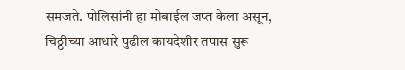समजते. पोलिसांनी हा मोबाईल जप्त केला असून, चिठ्ठीच्या आधारे पुढील कायदेशीर तपास सुरू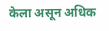केला असून अधिक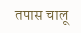तपास चालू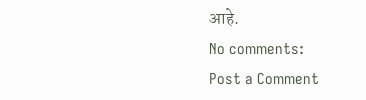आहे.
No comments:
Post a Comment